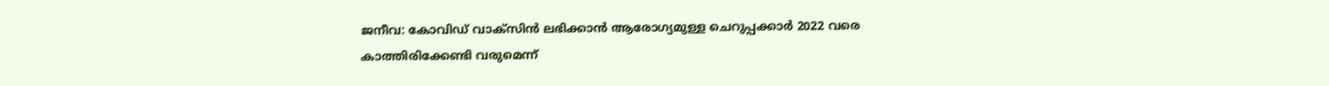ജനീവ: കോവിഡ് വാക്സിൻ ലഭിക്കാൻ ആരോഗ്യമുള്ള ചെറുപ്പക്കാർ 2022 വരെ കാത്തിരിക്കേണ്ടി വരുമെന്ന്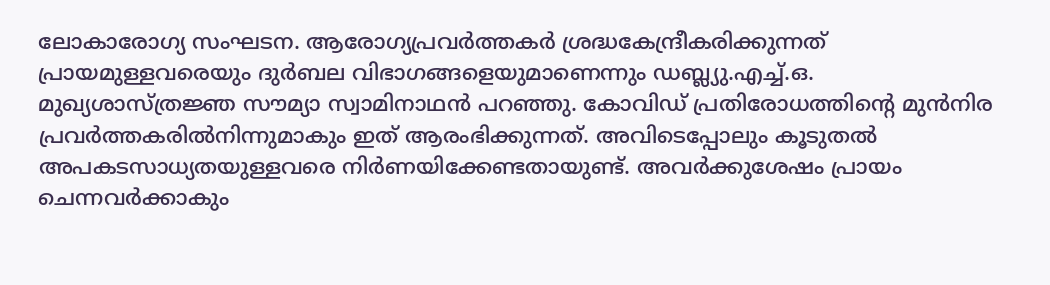ലോകാരോഗ്യ സംഘടന. ആരോഗ്യപ്രവർത്തകർ ശ്രദ്ധകേന്ദ്രീകരിക്കുന്നത് പ്രായമുള്ളവരെയും ദുർബല വിഭാഗങ്ങളെയുമാണെന്നും ഡബ്ല്യു.എച്ച്.ഒ. മുഖ്യശാസ്ത്രജ്ഞ സൗമ്യാ സ്വാമിനാഥൻ പറഞ്ഞു. കോവിഡ് പ്രതിരോധത്തിന്റെ മുൻനിര പ്രവർത്തകരിൽനിന്നുമാകും ഇത് ആരംഭിക്കുന്നത്. അവിടെപ്പോലും കൂടുതൽ അപകടസാധ്യതയുള്ളവരെ നിർണയിക്കേണ്ടതായുണ്ട്. അവർക്കുശേഷം പ്രായം ചെന്നവർക്കാകും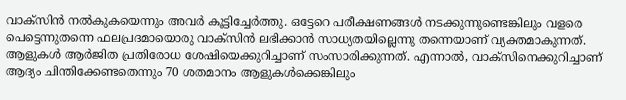വാക്സിൻ നൽകുകയെന്നും അവർ കൂട്ടിച്ചേർത്തു. ഒട്ടേറെ പരീക്ഷണങ്ങൾ നടക്കുന്നുണ്ടെങ്കിലും വളരെ പെട്ടെന്നുതന്നെ ഫലപ്രദമായൊരു വാക്സിൻ ലഭിക്കാൻ സാധ്യതയില്ലെന്നു തന്നെയാണ് വ്യക്തമാകുന്നത്. ആളുകൾ ആർജിത പ്രതിരോധ ശേഷിയെക്കുറിച്ചാണ് സംസാരിക്കുന്നത്. എന്നാൽ, വാക്സിനെക്കുറിച്ചാണ് ആദ്യം ചിന്തിക്കേണ്ടതെന്നും 70 ശതമാനം ആളുകൾക്കെങ്കിലും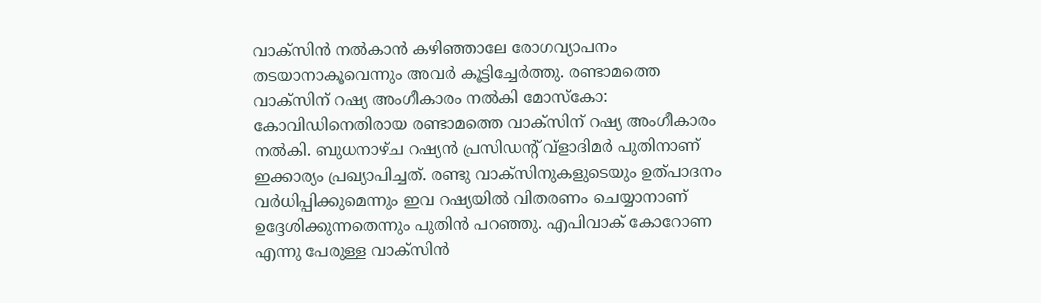വാക്സിൻ നൽകാൻ കഴിഞ്ഞാലേ രോഗവ്യാപനം തടയാനാകൂവെന്നും അവർ കൂട്ടിച്ചേർത്തു. രണ്ടാമത്തെ വാക്സിന് റഷ്യ അംഗീകാരം നൽകി മോസ്കോ: കോവിഡിനെതിരായ രണ്ടാമത്തെ വാക്സിന് റഷ്യ അംഗീകാരം നൽകി. ബുധനാഴ്ച റഷ്യൻ പ്രസിഡന്റ് വ്ളാദിമർ പുതിനാണ് ഇക്കാര്യം പ്രഖ്യാപിച്ചത്. രണ്ടു വാക്സിനുകളുടെയും ഉത്പാദനം വർധിപ്പിക്കുമെന്നും ഇവ റഷ്യയിൽ വിതരണം ചെയ്യാനാണ് ഉദ്ദേശിക്കുന്നതെന്നും പുതിൻ പറഞ്ഞു. എപിവാക് കോറോണ എന്നു പേരുള്ള വാക്സിൻ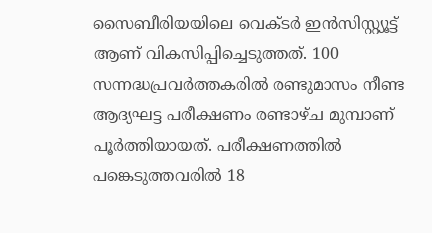സൈബീരിയയിലെ വെക്ടർ ഇൻസിസ്റ്റ്യൂട്ട് ആണ് വികസിപ്പിച്ചെടുത്തത്. 100 സന്നദ്ധപ്രവർത്തകരിൽ രണ്ടുമാസം നീണ്ട ആദ്യഘട്ട പരീക്ഷണം രണ്ടാഴ്ച മുമ്പാണ് പൂർത്തിയായത്. പരീക്ഷണത്തിൽ പങ്കെടുത്തവരിൽ 18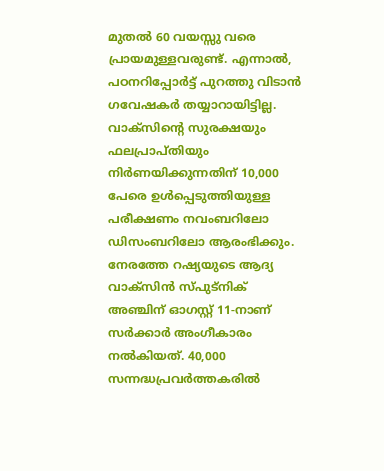മുതൽ 60 വയസ്സു വരെ പ്രായമുള്ളവരുണ്ട്. എന്നാൽ, പഠനറിപ്പോർട്ട് പുറത്തു വിടാൻ ഗവേഷകർ തയ്യാറായിട്ടില്ല. വാക്സിന്റെ സുരക്ഷയും ഫലപ്രാപ്തിയും നിർണയിക്കുന്നതിന് 10,000 പേരെ ഉൾപ്പെടുത്തിയുള്ള പരീക്ഷണം നവംബറിലോ ഡിസംബറിലോ ആരംഭിക്കും. നേരത്തേ റഷ്യയുടെ ആദ്യ വാക്സിൻ സ്പുട്നിക് അഞ്ചിന് ഓഗസ്റ്റ് 11-നാണ് സർക്കാർ അംഗീകാരം നൽകിയത്. 40,000 സന്നദ്ധപ്രവർത്തകരിൽ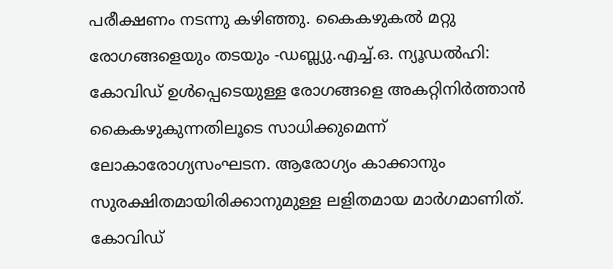പരീക്ഷണം നടന്നു കഴിഞ്ഞു. കൈകഴുകൽ മറ്റു രോഗങ്ങളെയും തടയും -ഡബ്ല്യു.എച്ച്.ഒ. ന്യൂഡൽഹി: കോവിഡ് ഉൾപ്പെടെയുള്ള രോഗങ്ങളെ അകറ്റിനിർത്താൻ കൈകഴുകുന്നതിലൂടെ സാധിക്കുമെന്ന് ലോകാരോഗ്യസംഘടന. ആരോഗ്യം കാക്കാനും സുരക്ഷിതമായിരിക്കാനുമുള്ള ലളിതമായ മാർഗമാണിത്. കോവിഡ്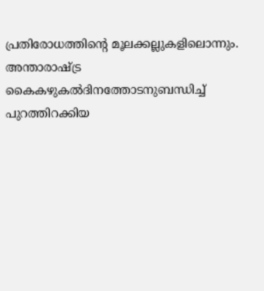പ്രതിരോധത്തിന്റെ മൂലക്കല്ലുകളിലൊന്നും. അന്താരാഷ്ട്ര കൈകഴുകൽദിനത്തോടനുബന്ധിച്ച് പുറത്തിറക്കിയ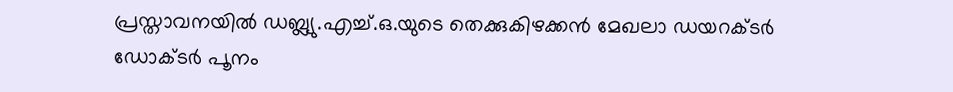പ്രസ്താവനയിൽ ഡബ്ല്യു.എച്ച്.ഒ.യുടെ തെക്കുകിഴക്കൻ മേഖലാ ഡയറക്ടർ ഡോക്ടർ പൂനം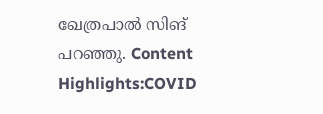ഖേത്രപാൽ സിങ് പറഞ്ഞു. Content Highlights:COVID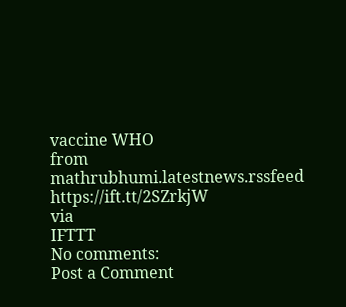vaccine WHO
from mathrubhumi.latestnews.rssfeed https://ift.tt/2SZrkjW
via
IFTTT
No comments:
Post a Comment